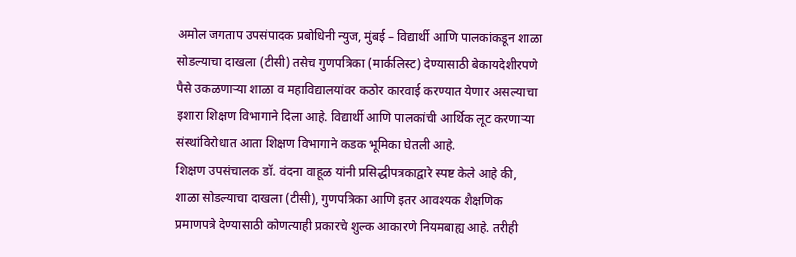अमोल जगताप उपसंपादक प्रबोधिनी न्युज, मुंबई – विद्यार्थी आणि पालकांकडून शाळा सोडल्याचा दाखला (टीसी) तसेच गुणपत्रिका (मार्कलिस्ट) देण्यासाठी बेकायदेशीरपणे पैसे उकळणाऱ्या शाळा व महाविद्यालयांवर कठोर कारवाई करण्यात येणार असल्याचा इशारा शिक्षण विभागाने दिला आहे. विद्यार्थी आणि पालकांची आर्थिक लूट करणाऱ्या संस्थांविरोधात आता शिक्षण विभागाने कडक भूमिका घेतली आहे.
शिक्षण उपसंचालक डॉ. वंदना वाहूळ यांनी प्रसिद्धीपत्रकाद्वारे स्पष्ट केले आहे की, शाळा सोडल्याचा दाखला (टीसी), गुणपत्रिका आणि इतर आवश्यक शैक्षणिक प्रमाणपत्रे देण्यासाठी कोणत्याही प्रकारचे शुल्क आकारणे नियमबाह्य आहे. तरीही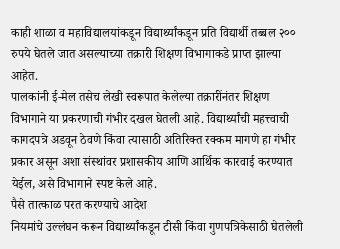काही शाळा व महाविद्यालयांकडून विद्यार्थ्यांकडून प्रति विद्यार्थी तब्बल २०० रुपये घेतले जात असल्याच्या तक्रारी शिक्षण विभागाकडे प्राप्त झाल्या आहेत.
पालकांनी ई-मेल तसेच लेखी स्वरूपात केलेल्या तक्रारींनंतर शिक्षण विभागाने या प्रकरणाची गंभीर दखल घेतली आहे. विद्यार्थ्यांची महत्त्वाची कागदपत्रे अडवून ठेवणे किंवा त्यासाठी अतिरिक्त रक्कम मागणे हा गंभीर प्रकार असून अशा संस्थांवर प्रशासकीय आणि आर्थिक कारवाई करण्यात येईल, असे विभागाने स्पष्ट केले आहे.
पैसे तात्काळ परत करण्याचे आदेश
नियमांचे उल्लंघन करून विद्यार्थ्यांकडून टीसी किंवा गुणपत्रिकेसाठी घेतलेली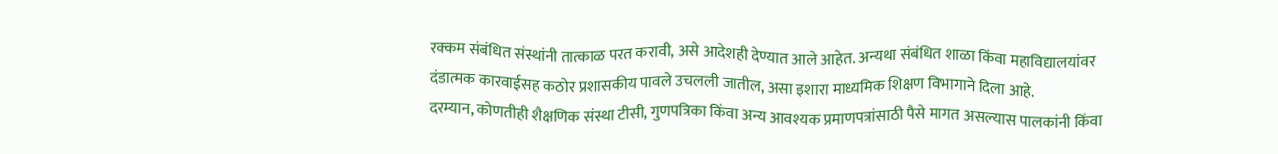रक्कम संबंधित संस्थांनी तात्काळ परत करावी, असे आदेशही देण्यात आले आहेत. अन्यथा संबंधित शाळा किंवा महाविद्यालयांवर दंडात्मक कारवाईसह कठोर प्रशासकीय पावले उचलली जातील, असा इशारा माध्यमिक शिक्षण विभागाने दिला आहे.
दरम्यान, कोणतीही शैक्षणिक संस्था टीसी, गुणपत्रिका किंवा अन्य आवश्यक प्रमाणपत्रांसाठी पैसे मागत असल्यास पालकांनी किंवा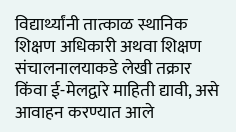विद्यार्थ्यांनी तात्काळ स्थानिक शिक्षण अधिकारी अथवा शिक्षण संचालनालयाकडे लेखी तक्रार किंवा ई-मेलद्वारे माहिती द्यावी, असे आवाहन करण्यात आले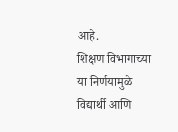आहे.
शिक्षण विभागाच्या या निर्णयामुळे विद्यार्थी आणि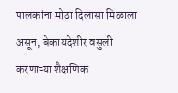पालकांना मोठा दिलासा मिळाला असून, बेकायदेशीर वसुली करणाऱ्या शैक्षणिक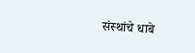संस्थांचे धाबे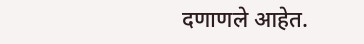दणाणले आहेत.